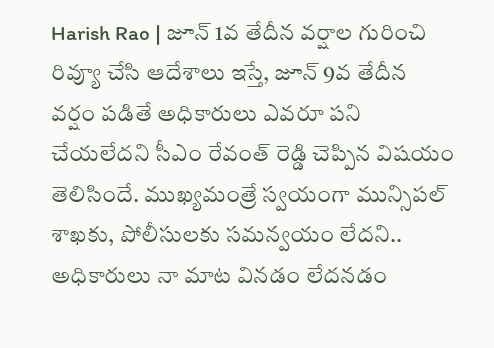Harish Rao | జూన్ 1వ తేదీన వర్షాల గురించి రివ్యూ చేసి ఆదేశాలు ఇస్తే, జూన్ 9వ తేదీన వర్షం పడితే అధికారులు ఎవరూ పని చేయలేదని సీఎం రేవంత్ రెడ్డి చెప్పిన విషయం తెలిసిందే. ముఖ్యమంత్రే స్వయంగా మున్సిపల్ శాఖకు, పోలీసులకు సమన్వయం లేదని..
అధికారులు నా మాట వినడం లేదనడం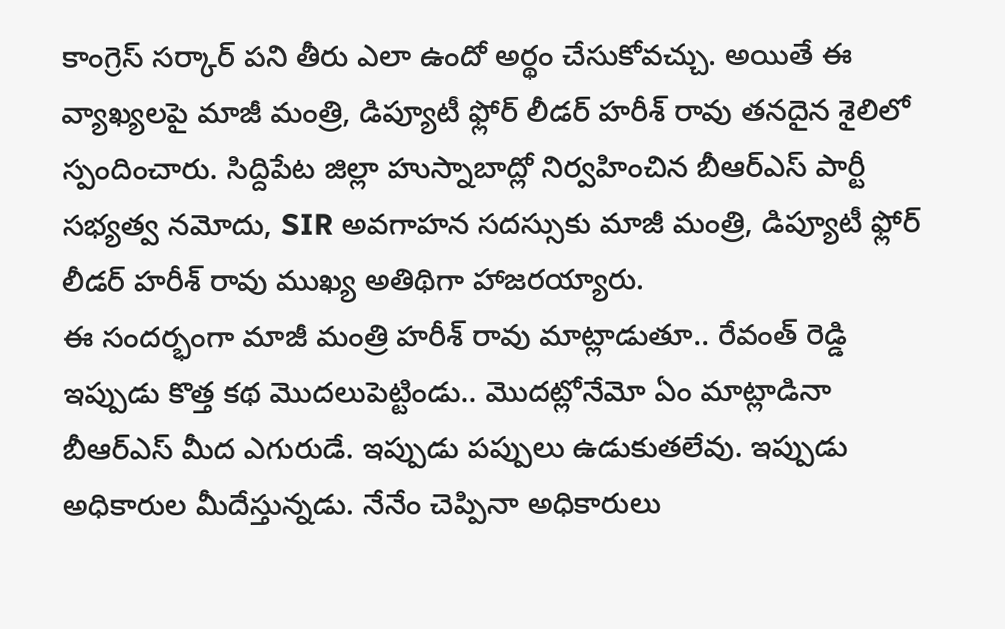కాంగ్రెస్ సర్కార్ పని తీరు ఎలా ఉందో అర్థం చేసుకోవచ్చు. అయితే ఈ వ్యాఖ్యలపై మాజీ మంత్రి, డిప్యూటీ ఫ్లోర్ లీడర్ హరీశ్ రావు తనదైన శైలిలో స్పందించారు. సిద్దిపేట జిల్లా హుస్నాబాద్లో నిర్వహించిన బీఆర్ఎస్ పార్టీ సభ్యత్వ నమోదు, SIR అవగాహన సదస్సుకు మాజీ మంత్రి, డిప్యూటీ ఫ్లోర్ లీడర్ హరీశ్ రావు ముఖ్య అతిథిగా హాజరయ్యారు.
ఈ సందర్భంగా మాజీ మంత్రి హరీశ్ రావు మాట్లాడుతూ.. రేవంత్ రెడ్డి ఇప్పుడు కొత్త కథ మొదలుపెట్టిండు.. మొదట్లోనేమో ఏం మాట్లాడినా బీఆర్ఎస్ మీద ఎగురుడే. ఇప్పుడు పప్పులు ఉడుకుతలేవు. ఇప్పుడు అధికారుల మీదేస్తున్నడు. నేనేం చెప్పినా అధికారులు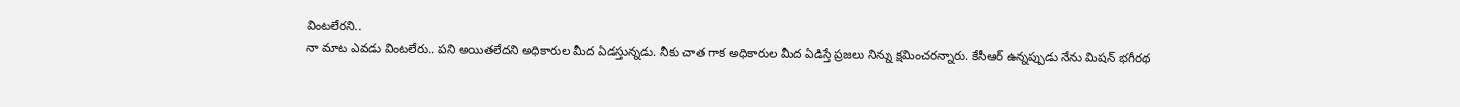వింటలేరని..
నా మాట ఎవడు వింటలేరు.. పని అయితలేదని అధికారుల మీద ఏడస్తున్నడు. నీకు చాత గాక అధికారుల మీద ఏడిస్తే ప్రజలు నిన్ను క్షమించరన్నారు. కేసీఆర్ ఉన్నప్పుడు నేను మిషన్ భగీరథ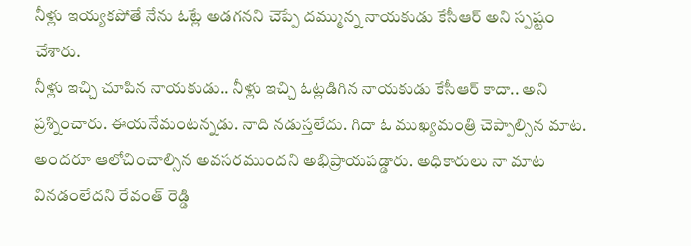నీళ్లు ఇయ్యకపోతే నేను ఓట్లే అడగనని చెప్పే దమ్మున్న నాయకుడు కేసీఆర్ అని స్పష్టం చేశారు.
నీళ్లు ఇచ్చి చూపిన నాయకుడు.. నీళ్లు ఇచ్చి ఓట్లడిగిన నాయకుడు కేసీఆర్ కాదా.. అని ప్రశ్నించారు. ఈయనేమంటన్నడు. నాది నడుస్తలేదు. గిదా ఓ ముఖ్యమంత్రి చెప్పాల్సిన మాట. అందరూ ఆలోచించాల్సిన అవసరముందని అభిప్రాయపడ్డారు. అధికారులు నా మాట వినడంలేదని రేవంత్ రెడ్డి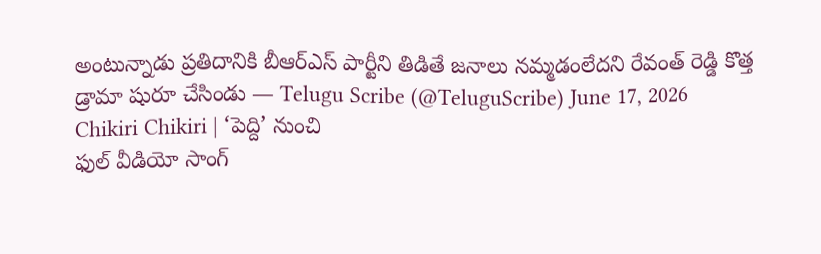అంటున్నాడు ప్రతిదానికి బీఆర్ఎస్ పార్టీని తిడితే జనాలు నమ్మడంలేదని రేవంత్ రెడ్డి కొత్త డ్రామా షురూ చేసిండు — Telugu Scribe (@TeluguScribe) June 17, 2026 Chikiri Chikiri | ‘పెద్ది’ నుంచి
ఫుల్ వీడియో సాంగ్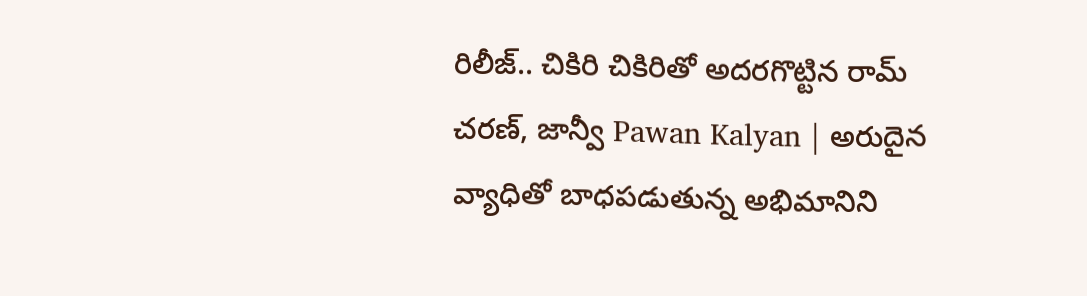రిలీజ్.. చికిరి చికిరితో అదరగొట్టిన రామ్ చరణ్, జాన్వీ Pawan Kalyan | అరుదైన వ్యాధితో బాధపడుతున్న అభిమానిని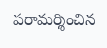పరామర్శించిన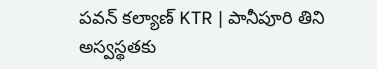పవన్ కల్యాణ్ KTR | పానీపూరి తిని అస్వస్థతకు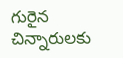గురైన చిన్నారులకు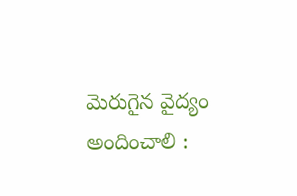మెరుగైన వైద్యం అందించాలి :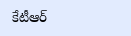కేటీఆర్